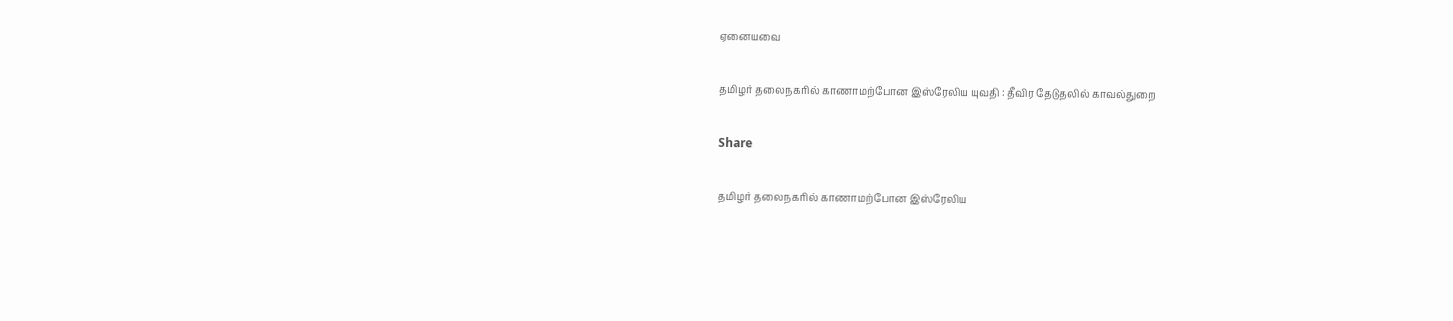ஏனையவை

தமிழர் தலைநகரில் காணாமற்போன இஸ்ரேலிய யுவதி : தீவிர தேடுதலில் காவல்துறை

Share

தமிழர் தலைநகரில் காணாமற்போன இஸ்ரேலிய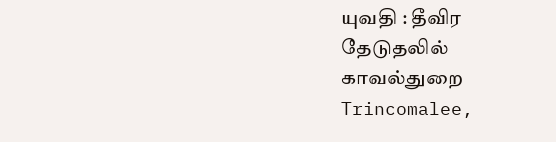யுவதி : தீவிர தேடுதலில் காவல்துறை
Trincomalee,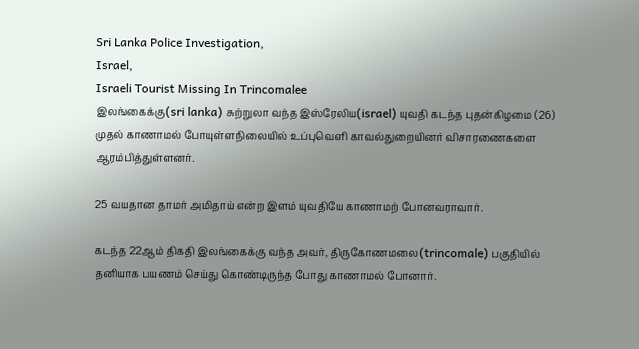Sri Lanka Police Investigation,
Israel,
Israeli Tourist Missing In Trincomalee
இலங்கைக்கு(sri lanka) சுற்றுலா வந்த இஸ்ரேலிய(israel) யுவதி கடந்த புதன்கிழமை (26) முதல் காணாமல் போயுள்ளநிலையில் உப்புவெளி காவல்துறையினர் விசாரணைகளை ஆரம்பித்துள்ளனர்.

25 வயதான தாமர் அமிதாய் என்ற இளம் யுவதியே காணாமற் போனவராவார்.

கடந்த 22ஆம் திகதி இலங்கைக்கு வந்த அவர், திருகோணமலை(trincomale) பகுதியில் தனியாக பயணம் செய்து கொண்டிருந்த போது காணாமல் போனார்.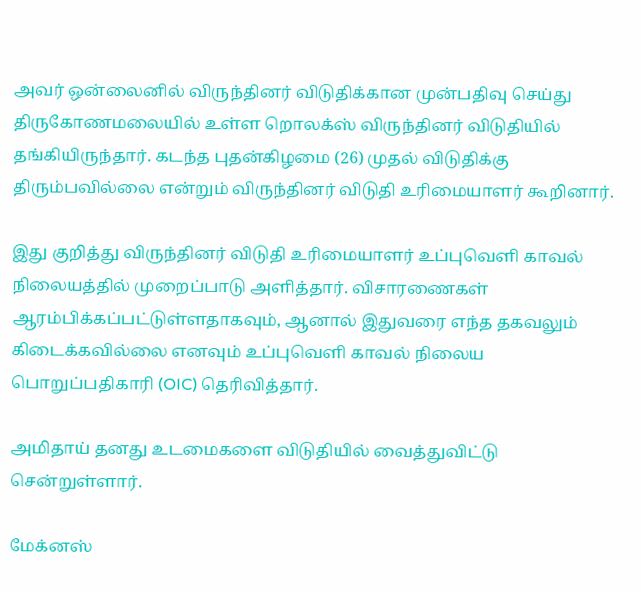அவர் ஒன்லைனில் விருந்தினர் விடுதிக்கான முன்பதிவு செய்து திருகோணமலையில் உள்ள றொலக்ஸ் விருந்தினர் விடுதியில் தங்கியிருந்தார். கடந்த புதன்கிழமை (26) முதல் விடுதிக்கு திரும்பவில்லை என்றும் விருந்தினர் விடுதி உரிமையாளர் கூறினார்.

இது குறித்து விருந்தினர் விடுதி உரிமையாளர் உப்புவெளி காவல் நிலையத்தில் முறைப்பாடு அளித்தார். விசாரணைகள் ஆரம்பிக்கப்பட்டுள்ளதாகவும், ஆனால் இதுவரை எந்த தகவலும் கிடைக்கவில்லை எனவும் உப்புவெளி காவல் நிலைய பொறுப்பதிகாரி (OIC) தெரிவித்தார்.

அமிதாய் தனது உடமைகளை விடுதியில் வைத்துவிட்டு சென்றுள்ளார்.

மேக்னஸ்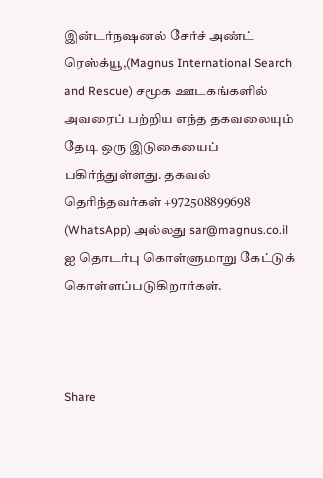இன்டர்நஷனல் சேர்ச் அண்ட் ரெஸ்க்யூ,(Magnus International Search and Rescue) சமூக ஊடகங்களில் அவரைப் பற்றிய எந்த தகவலையும் தேடி ஒரு இடுகையைப் பகிர்ந்துள்ளது. தகவல் தெரிந்தவர்கள் +972508899698 (WhatsApp) அல்லது sar@magnus.co.il ஐ தொடர்பு கொள்ளுமாறு கேட்டுக் கொள்ளப்படுகிறார்கள்.



Share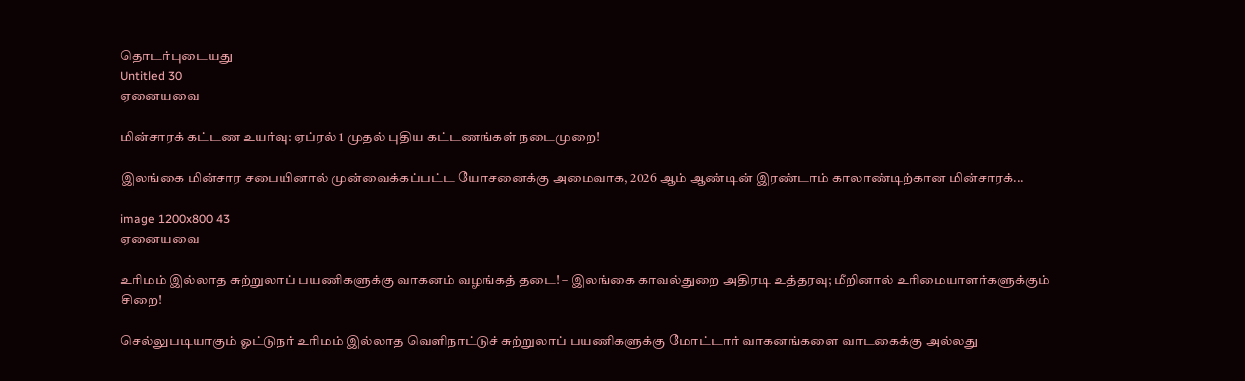தொடர்புடையது
Untitled 30
ஏனையவை

மின்சாரக் கட்டண உயர்வு: ஏப்ரல் 1 முதல் புதிய கட்டணங்கள் நடைமுறை!

இலங்கை மின்சார சபையினால் முன்வைக்கப்பட்ட யோசனைக்கு அமைவாக, 2026 ஆம் ஆண்டின் இரண்டாம் காலாண்டிற்கான மின்சாரக்...

image 1200x800 43
ஏனையவை

உரிமம் இல்லாத சுற்றுலாப் பயணிகளுக்கு வாகனம் வழங்கத் தடை! – இலங்கை காவல்துறை அதிரடி உத்தரவு; மீறினால் உரிமையாளர்களுக்கும் சிறை!

செல்லுபடியாகும் ஓட்டுநர் உரிமம் இல்லாத வெளிநாட்டுச் சுற்றுலாப் பயணிகளுக்கு மோட்டார் வாகனங்களை வாடகைக்கு அல்லது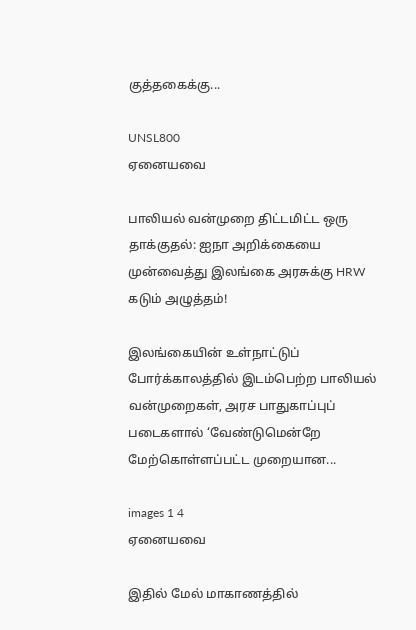குத்தகைக்கு...

UNSL800
ஏனையவை

பாலியல் வன்முறை திட்டமிட்ட ஒரு தாக்குதல்: ஐநா அறிக்கையை முன்வைத்து இலங்கை அரசுக்கு HRW கடும் அழுத்தம்!

இலங்கையின் உள்நாட்டுப் போர்க்காலத்தில் இடம்பெற்ற பாலியல் வன்முறைகள், அரச பாதுகாப்புப் படைகளால் ‘வேண்டுமென்றே மேற்கொள்ளப்பட்ட முறையான...

images 1 4
ஏனையவை

இதில் மேல் மாகாணத்தில்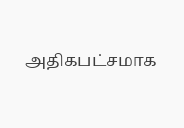அதிகபட்சமாக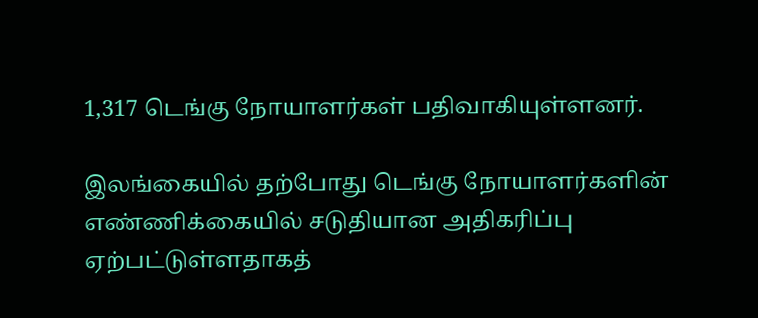1,317 டெங்கு நோயாளர்கள் பதிவாகியுள்ளனர்.

இலங்கையில் தற்போது டெங்கு நோயாளர்களின் எண்ணிக்கையில் சடுதியான அதிகரிப்பு ஏற்பட்டுள்ளதாகத்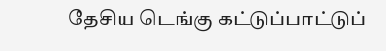தேசிய டெங்கு கட்டுப்பாட்டுப்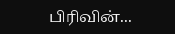பிரிவின்...